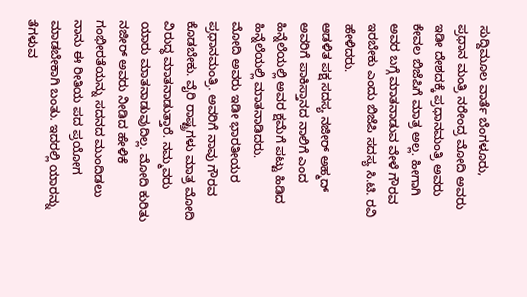ಸುದ್ದಿಮೂಲ ವಾರ್ತೆ ಬೆಂಗಳೂರು,
ಪ್ರಧಾನ ಮಂತ್ರಿ ನರೇಂದ್ರ ಮೋದಿ ಅವರು ಇಡೀ ದೇಶದಕ್ಕೆ ಪ್ರಧಾನಮಂತ್ರಿ ಅವರು ಕೇವಲ ಬಿಜೆಪಿಗೆ ಮಾತ್ರ ಅಲ್ಲ. ಹೀಗಾಗಿ ಅವರ ಬಗ್ಗೆ ಮಾತನಾಡುವ ವೇಳೆ ಗೌರವ ಇರಬೇಕು ಎಂದು ಬಿಜೆಪಿ ಸದಸ್ಯ ಸಿ.ಟಿ. ರವಿ ಹೇಳಿದರು.
ಆಡಳಿತ ಪಕ್ಷ ಸದಸ್ಯ ನಜೀರ್ ಅಹ್ಮದ್ ಅವರಿಗೆ ಪಾಕಿಸ್ತಾನದ ನಾಲಿಗೆ ಎಂದ ಹಿನ್ನೆಲೆಯಲ್ಲಿ ಅವರ ಕ್ಷಮೆಗೆ ಪಟ್ಟು ಹಿಡಿದ ಹಿನ್ನೆಲೆಯಲ್ಲಿ ಮಾತನಾಡಿದರು.
ಮೋದಿ ಅವರು ಇಡೀ ಭಾರತೀಯರ ಪ್ರಧಾನಮಂತ್ರಿ. ಅವರಿಗೆ ನಾವು ಗೌರವ ಕೊಡಬೇಕು. ವೈರಿ ರಾಷ್ಟ್ರಗಳು ಮಾತ್ರ ಮೋದಿ ವಿರುದ್ಧ ಮಾತನಾಡುತ್ತಾರೆ. ನಮ್ಮವರು ಯಾರು ಮಾತನಾಡುವುದಿಲ್ಲ. ಮೋದಿ ಕುರಿತು ನಜೀರ್ ಅವರು ನೀಡಿದ ಹೇಳಿಕೆ ಗಂಭೀರತೆಯನ್ನು ಸದನದ ಮುಂದಿಡಲು ನಾನು ಈ ರೀತಿಯ ಪದ ಪ್ರಯೋಗ ಮಾಡಬೇಕಾಗಿ ಬಂತು. ಇದರಲ್ಲಿ ಯಾರನ್ನು ತೆಗಳುವ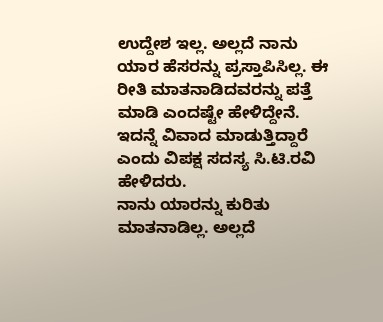ಉದ್ದೇಶ ಇಲ್ಲ. ಅಲ್ಲದೆ ನಾನು ಯಾರ ಹೆಸರನ್ನು ಪ್ರಸ್ತಾಪಿಸಿಲ್ಲ. ಈ ರೀತಿ ಮಾತನಾಡಿದವರನ್ನು ಪತ್ತೆ ಮಾಡಿ ಎಂದಷ್ಟೇ ಹೇಳಿದ್ದೇನೆ. ಇದನ್ನೆ ವಿವಾದ ಮಾಡುತ್ತಿದ್ದಾರೆ ಎಂದು ವಿಪಕ್ಷ ಸದಸ್ಯ ಸಿ.ಟಿ.ರವಿ ಹೇಳಿದರು.
ನಾನು ಯಾರನ್ನು ಕುರಿತು ಮಾತನಾಡಿಲ್ಲ. ಅಲ್ಲದೆ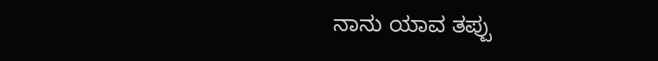ನಾನು ಯಾವ ತಪ್ಪು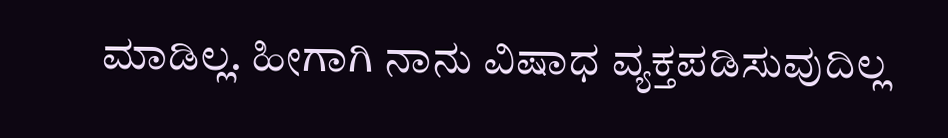ಮಾಡಿಲ್ಲ. ಹೀಗಾಗಿ ನಾನು ವಿಷಾಧ ವ್ಯಕ್ತಪಡಿಸುವುದಿಲ್ಲ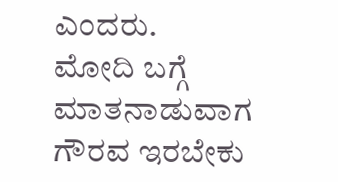ಎಂದರು.
ಮೋದಿ ಬಗ್ಗೆ ಮಾತನಾಡುವಾಗ ಗೌರವ ಇರಬೇಕು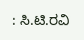: ಸಿ.ಟಿ.ರವಿ